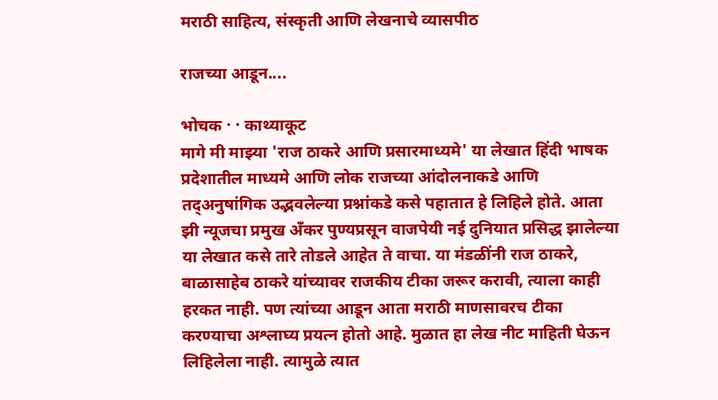मराठी साहित्य, संस्कृती आणि लेखनाचे व्यासपीठ

राजच्या आडून....

भोचक · · काथ्याकूट
मागे मी माझ्या 'राज ठाकरे आणि प्रसारमाध्यमे' या लेखात हिंदी भाषक प्रदेशातील माध्यमे आणि लोक राजच्या आंदोलनाकडे आणि तद्अनुषांगिक उद्भवलेल्या प्रश्नांकडे कसे पहातात हे लिहिले होते. आता झी न्यूजचा प्रमुख अँकर पुण्यप्रसून वाजपेयी नई दुनियात प्रसिद्ध झालेल्या या लेखात कसे तारे तोडले आहेत ते वाचा. या मंडळींनी राज ठाकरे, बाळासाहेब ठाकरे यांच्यावर राजकीय टीका जरूर करावी, त्याला काही हरकत नाही. पण त्यांच्या आडून आता मराठी माणसावरच टीका करण्याचा अश्लाघ्य प्रयत्न होतो आहे. मुळात हा लेख नीट माहिती घेऊन लिहिलेला नाही. त्यामुळे त्यात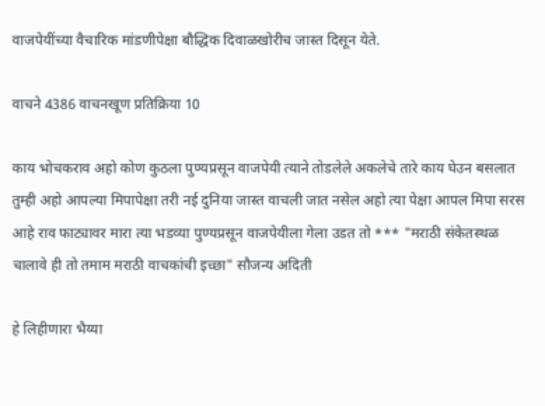वाजपेयींच्या वैचारिक मांडणीपेक्षा बौद्धिक दिवाळखोरीच जास्त दिसून येते.

वाचने 4386 वाचनखूण प्रतिक्रिया 10

काय भोचकराव अहो कोण कुठला पुण्यप्रसून वाजपेयी त्याने तोडलेले अकलेचे तारे काय घेउन बसलात तुम्ही अहो आपल्या मिपापेक्षा तरी नई दुनिया जास्त वाचली जात नसेल अहो त्या पेक्षा आपल मिपा सरस आहे राव फाट्यावर मारा त्या भडव्या पुण्यप्रसून वाजपेयीला गेला उडत तो *** "मराठी संकेतस्थळ चालावे ही तो तमाम मराठी वाचकांची इच्छा" सौजन्य अदिती

हे लिहीणारा भैय्या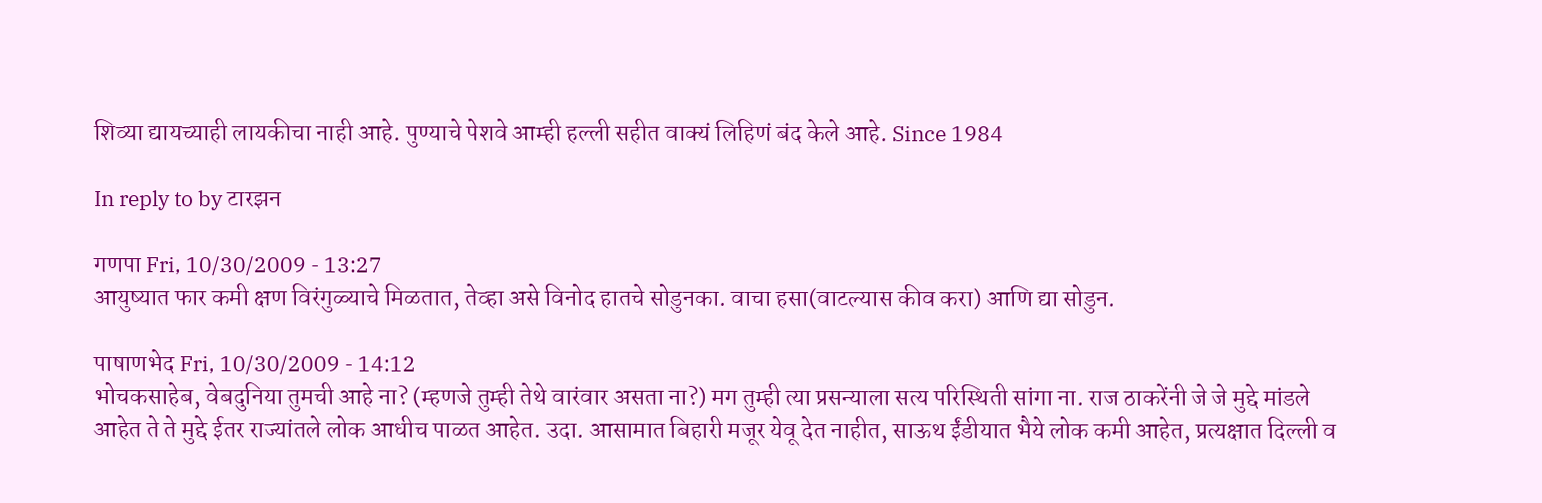शिव्या द्यायच्याही लायकीचा नाही आहे. पुण्याचे पेशवे आम्ही हल्ली सहीत वाक्यं लिहिणं बंद केले आहे. Since 1984

In reply to by टारझन

गणपा Fri, 10/30/2009 - 13:27
आयुष्यात फार कमी क्षण विरंगुळ्याचे मिळतात, तेव्हा असे विनोद हातचे सोडुनका. वाचा हसा(वाटल्यास कीव करा) आणि द्या सोडुन.

पाषाणभेद Fri, 10/30/2009 - 14:12
भोचकसाहेब, वेबदुनिया तुमची आहे ना? (म्हणजे तुम्ही तेथे वारंवार असता ना?) मग तुम्ही त्या प्रसन्याला सत्य परिस्थिती सांगा ना. राज ठाकरेंनी जे जे मुद्दे मांडले आहेत ते ते मुद्दे ईतर राज्यांतले लोक आधीच पाळत आहेत. उदा. आसामात बिहारी मजूर येवू देत नाहीत, साऊथ ईंडीयात भैये लोक कमी आहेत, प्रत्यक्षात दिल्ली व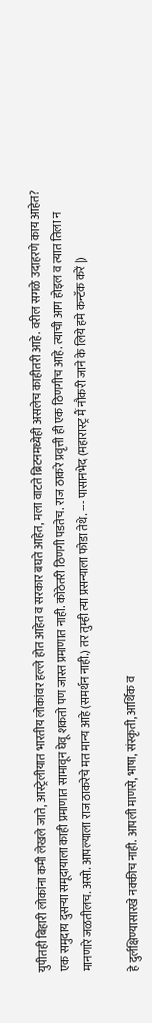युपीतही बिहारी लोकांना कमी लेखले जाते, आस्ट्रेलीयात भारतीय लोकांवर हल्ले होत आहेत व सरकार बघते आहेत, मला वाटते ब्रिटनमध्येही असलेच काहीतरी आहे. वरील सगळे उदाहरणे काय आहेत? एक समुदाय दुसर्‍या समूदायाला काही प्रमाणात सामावून घेवू शकतो पण जास्त प्रमाणात नाही. कोठेतरी ठिणगी पडतेच. राज ठाकरे प्रवृत्ती ही एक ठिणगीच आहे. त्याची आग होइल व त्यात तिला न मानणारे जळतीलच. असो. आपल्याला राज ठाकरेचे मत मान्य आहे (समर्थन नाही.) तर तुम्ही त्या प्रसन्याला फोडा तेथे. --- पासानभेद (महारास्ट्र मैं नौकरी जाने के लिये हमे कन्टॅक करें |)

हे दुर्लक्षिण्यासारखे नक्कीच नाही. आपली माणसे, भाषा, संस्कृती, आर्थिक व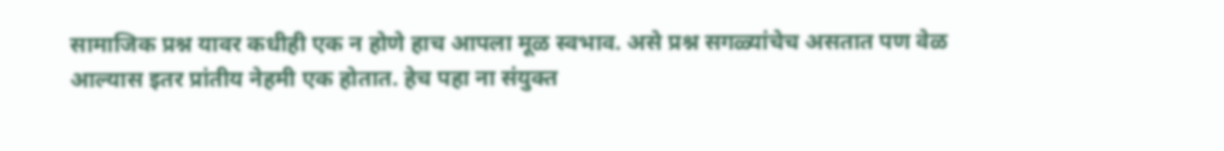सामाजिक प्रश्न यावर कधीही एक न होणे हाच आपला मूळ स्वभाव. असे प्रश्न सगळ्यांचेच असतात पण वेळ आल्यास इतर प्रांतीय नेहमी एक होतात. हेच पहा ना संयुक्त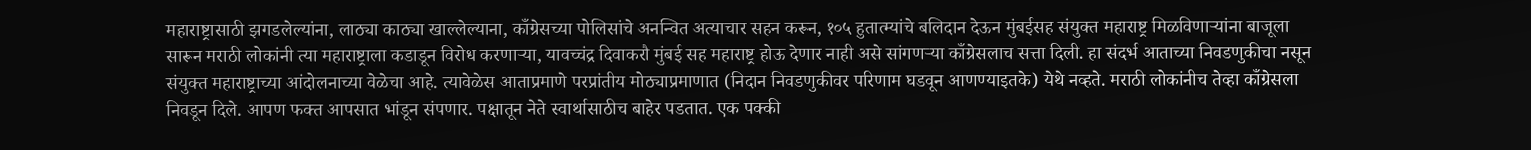महाराष्ट्रासाठी झगडलेल्यांना, लाठ्या काठ्या खाल्लेल्याना, काँग्रेसच्या पोलिसांचे अनन्वित अत्याचार सहन करून, १०५ हुतात्म्यांचे बलिदान देऊन मुंबईसह संयुक्त महाराष्ट्र मिळविणार्‍यांना बाजूला सारून मराठी लोकांनी त्या महाराष्ट्राला कडाडून विरोध करणार्‍या, यावच्चंद्र दिवाकरौ मुंबई सह महाराष्ट्र होऊ देणार नाही असे सांगणर्‍या काँग्रेसलाच सत्ता दिली. हा संदर्भ आताच्या निवडणुकीचा नसून संयुक्त महाराष्ट्राच्या आंदोलनाच्या वेळेचा आहे. त्यावेळेस आताप्रमाणे परप्रांतीय मोठ्याप्रमाणात (निदान निवडणुकीवर परिणाम घडवून आणण्याइतके) येथे नव्हते. मराठी लोकांनीच तेव्हा काँग्रेसला निवडून दिले. आपण फक्त आपसात भांडून संपणार. पक्षातून नेते स्वार्थासाठीच बाहेर पडतात. एक पक्की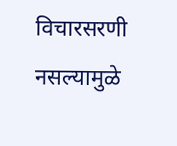विचारसरणी नसल्यामुळे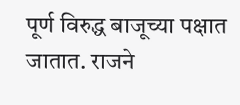पूर्ण विरुद्ध बाजूच्या पक्षात जातात. राजने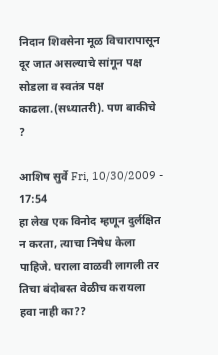निदान शिवसेना मूळ विचारापासून दूर जात असल्याचे सांगून पक्ष सोडला व स्वतंत्र पक्ष काढला.(सध्यातरी). पण बाकीचे ?

आशिष सुर्वे Fri, 10/30/2009 - 17:54
हा लेख एक विनोद म्हणून दुर्लक्षित न करता, त्याचा निषेध केला पाहिजे. घराला वाळवी लागली तर तिचा बंदोबस्त वेळीच करायला हवा नाही का??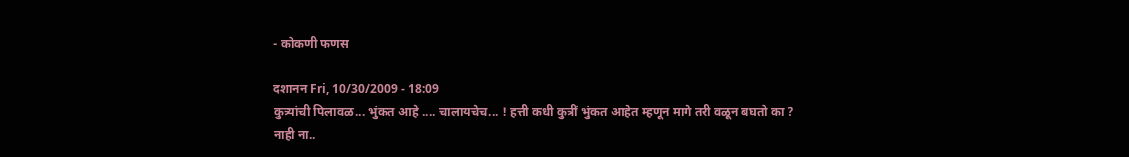- कोकणी फणस

दशानन Fri, 10/30/2009 - 18:09
कुत्र्यांची पिलावळ... भुंकत आहे .... चालायचेच... ! हत्ती कधी कुत्रीं भुंकत आहेत म्हणून मागे तरी वळून बघतो का ? नाही ना..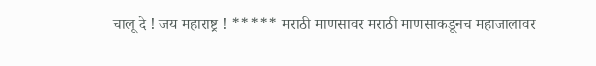चालू दे ! जय महाराष्ट्र ! ***** मराठी माणसावर मराठी माणसाकडूनच महाजालावर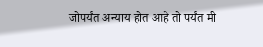जोपर्यंत अन्याय होत आहे तो पर्यंत मी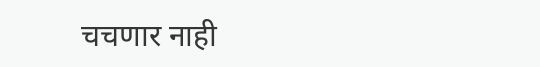चचणार नाही